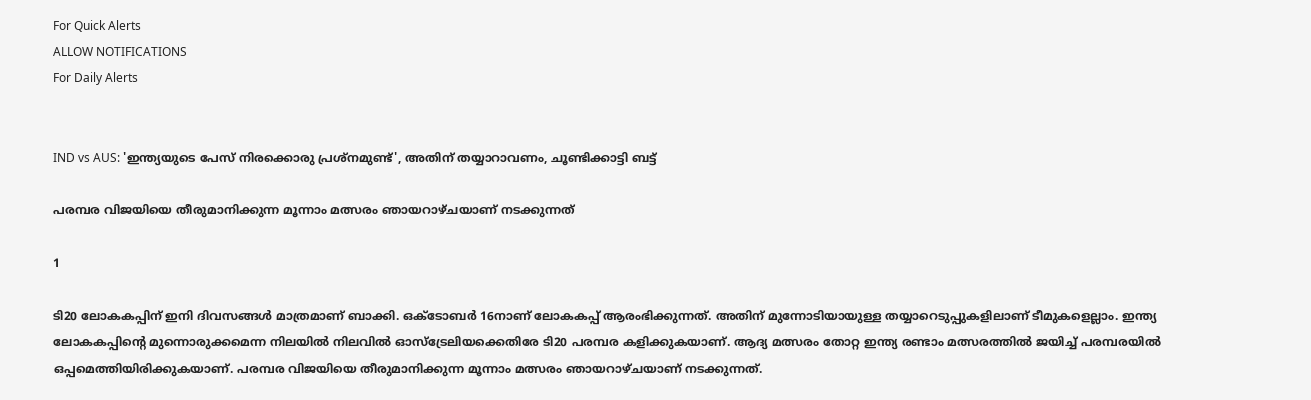For Quick Alerts
ALLOW NOTIFICATIONS
For Daily Alerts


IND vs AUS: 'ഇന്ത്യയുടെ പേസ് നിരക്കൊരു പ്രശ്‌നമുണ്ട്', അതിന് തയ്യാറാവണം, ചൂണ്ടിക്കാട്ടി ബട്ട്

പരമ്പര വിജയിയെ തീരുമാനിക്കുന്ന മൂന്നാം മത്സരം ഞായറാഴ്ചയാണ് നടക്കുന്നത്

1

ടി20 ലോകകപ്പിന് ഇനി ദിവസങ്ങള്‍ മാത്രമാണ് ബാക്കി. ഒക്ടോബര്‍ 16നാണ് ലോകകപ്പ് ആരംഭിക്കുന്നത്. അതിന് മുന്നോടിയായുള്ള തയ്യാറെടുപ്പുകളിലാണ് ടീമുകളെല്ലാം. ഇന്ത്യ ലോകകപ്പിന്റെ മുന്നൊരുക്കമെന്ന നിലയില്‍ നിലവില്‍ ഓസ്‌ട്രേലിയക്കെതിരേ ടി20 പരമ്പര കളിക്കുകയാണ്. ആദ്യ മത്സരം തോറ്റ ഇന്ത്യ രണ്ടാം മത്സരത്തില്‍ ജയിച്ച് പരമ്പരയില്‍ ഒപ്പമെത്തിയിരിക്കുകയാണ്. പരമ്പര വിജയിയെ തീരുമാനിക്കുന്ന മൂന്നാം മത്സരം ഞായറാഴ്ചയാണ് നടക്കുന്നത്.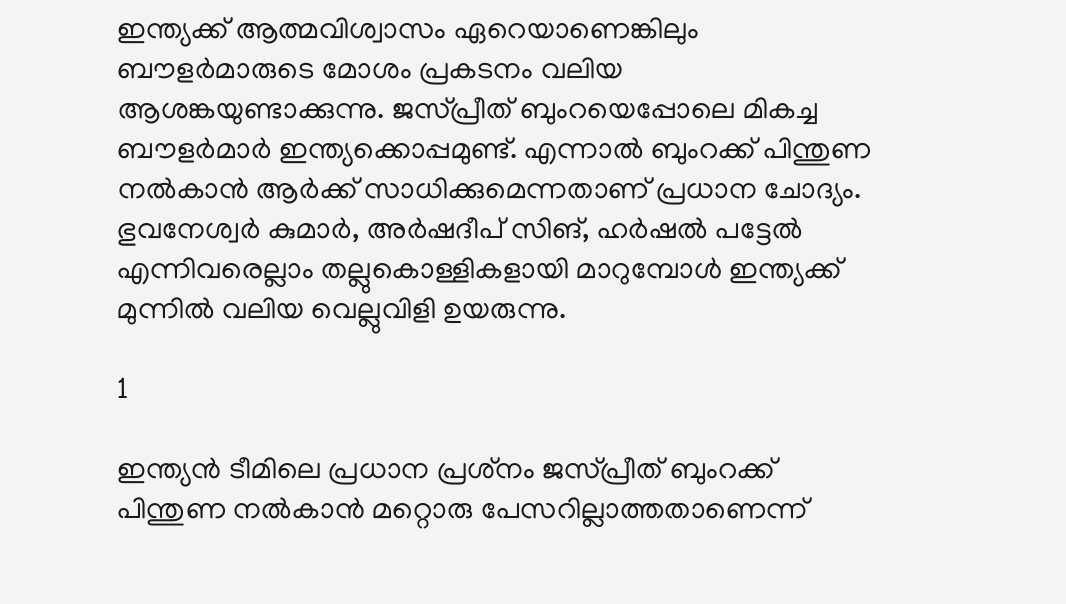ഇന്ത്യക്ക് ആത്മവിശ്വാസം ഏറെയാണെങ്കിലും ബൗളര്‍മാരുടെ മോശം പ്രകടനം വലിയ ആശങ്കയുണ്ടാക്കുന്നു. ജസ്പ്രീത് ബുംറയെപ്പോലെ മികച്ച ബൗളര്‍മാര്‍ ഇന്ത്യക്കൊപ്പമുണ്ട്. എന്നാല്‍ ബുംറക്ക് പിന്തുണ നല്‍കാന്‍ ആര്‍ക്ക് സാധിക്കുമെന്നതാണ് പ്രധാന ചോദ്യം. ഭുവനേശ്വര്‍ കുമാര്‍, അര്‍ഷദീപ് സിങ്, ഹര്‍ഷല്‍ പട്ടേല്‍ എന്നിവരെല്ലാം തല്ലുകൊള്ളികളായി മാറുമ്പോള്‍ ഇന്ത്യക്ക് മുന്നില്‍ വലിയ വെല്ലുവിളി ഉയരുന്നു.

1

ഇന്ത്യന്‍ ടീമിലെ പ്രധാന പ്രശ്‌നം ജസ്പ്രീത് ബുംറക്ക് പിന്തുണ നല്‍കാന്‍ മറ്റൊരു പേസറില്ലാത്തതാണെന്ന്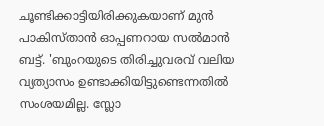ചൂണ്ടിക്കാട്ടിയിരിക്കുകയാണ് മുന്‍ പാകിസ്താന്‍ ഓപ്പണറായ സല്‍മാന്‍ ബട്ട്. 'ബുംറയുടെ തിരിച്ചുവരവ് വലിയ വ്യത്യാസം ഉണ്ടാക്കിയിട്ടുണ്ടെന്നതില്‍ സംശയമില്ല. സ്ലോ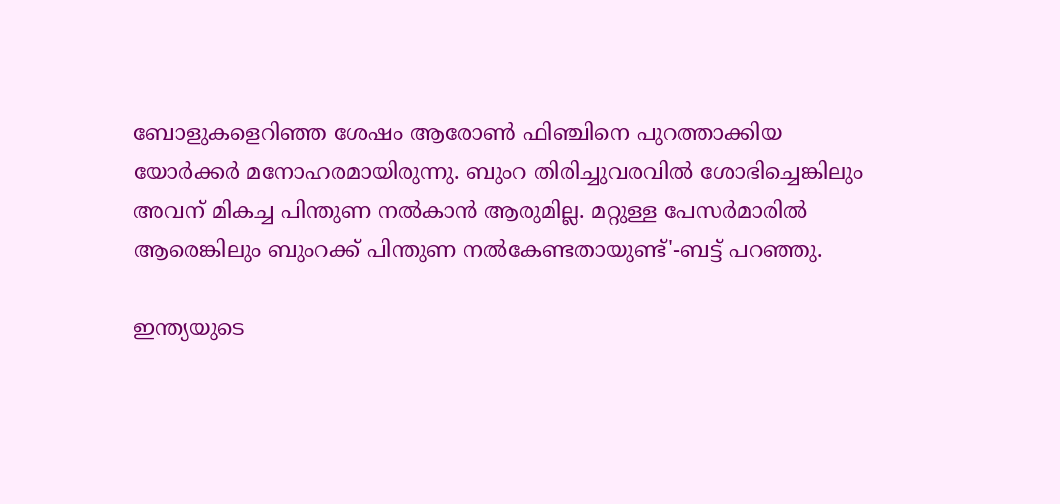ബോളുകളെറിഞ്ഞ ശേഷം ആരോണ്‍ ഫിഞ്ചിനെ പുറത്താക്കിയ യോര്‍ക്കര്‍ മനോഹരമായിരുന്നു. ബുംറ തിരിച്ചുവരവില്‍ ശോഭിച്ചെങ്കിലും അവന് മികച്ച പിന്തുണ നല്‍കാന്‍ ആരുമില്ല. മറ്റുള്ള പേസര്‍മാരില്‍ ആരെങ്കിലും ബുംറക്ക് പിന്തുണ നല്‍കേണ്ടതായുണ്ട്'-ബട്ട് പറഞ്ഞു.

ഇന്ത്യയുടെ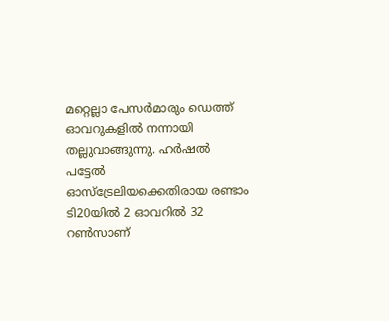മറ്റെല്ലാ പേസര്‍മാരും ഡെത്ത് ഓവറുകളില്‍ നന്നായി തല്ലുവാങ്ങുന്നു. ഹര്‍ഷല്‍ പട്ടേല്‍ ഓസ്‌ട്രേലിയക്കെതിരായ രണ്ടാം ടി20യില്‍ 2 ഓവറില്‍ 32 റണ്‍സാണ്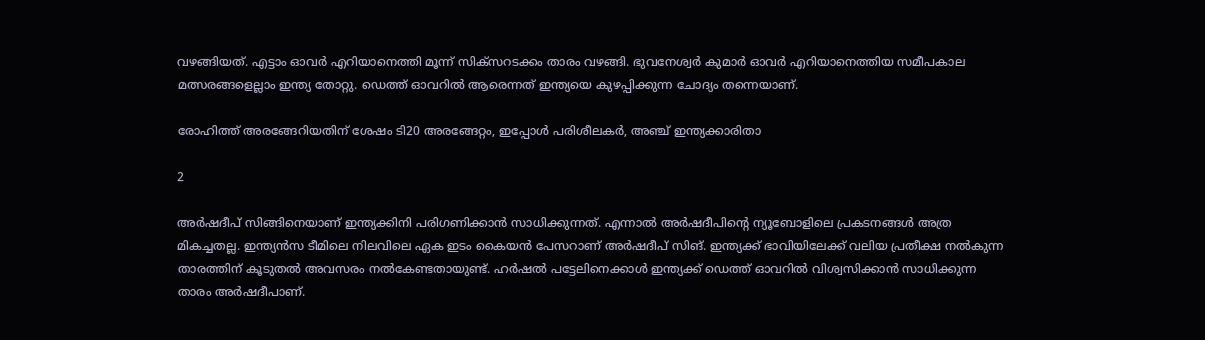വഴങ്ങിയത്. എട്ടാം ഓവര്‍ എറിയാനെത്തി മൂന്ന് സിക്‌സറടക്കം താരം വഴങ്ങി. ഭുവനേശ്വര്‍ കുമാര്‍ ഓവര്‍ എറിയാനെത്തിയ സമീപകാല മത്സരങ്ങളെല്ലാം ഇന്ത്യ തോറ്റു. ഡെത്ത് ഓവറില്‍ ആരെന്നത് ഇന്ത്യയെ കുഴപ്പിക്കുന്ന ചോദ്യം തന്നെയാണ്.

രോഹിത്ത് അരങ്ങേറിയതിന് ശേഷം ടി20 അരങ്ങേറ്റം, ഇപ്പോള്‍ പരിശീലകര്‍, അഞ്ച് ഇന്ത്യക്കാരിതാ

2

അര്‍ഷദീപ് സിങ്ങിനെയാണ് ഇന്ത്യക്കിനി പരിഗണിക്കാന്‍ സാധിക്കുന്നത്. എന്നാല്‍ അര്‍ഷദീപിന്റെ ന്യൂബോളിലെ പ്രകടനങ്ങള്‍ അത്ര മികച്ചതല്ല. ഇന്ത്യന്‍സ ടീമിലെ നിലവിലെ ഏക ഇടം കൈയന്‍ പേസറാണ് അര്‍ഷദീപ് സിങ്. ഇന്ത്യക്ക് ഭാവിയിലേക്ക് വലിയ പ്രതീക്ഷ നല്‍കുന്ന താരത്തിന് കൂടുതല്‍ അവസരം നല്‍കേണ്ടതായുണ്ട്. ഹര്‍ഷല്‍ പട്ടേലിനെക്കാള്‍ ഇന്ത്യക്ക് ഡെത്ത് ഓവറില്‍ വിശ്വസിക്കാന്‍ സാധിക്കുന്ന താരം അര്‍ഷദീപാണ്.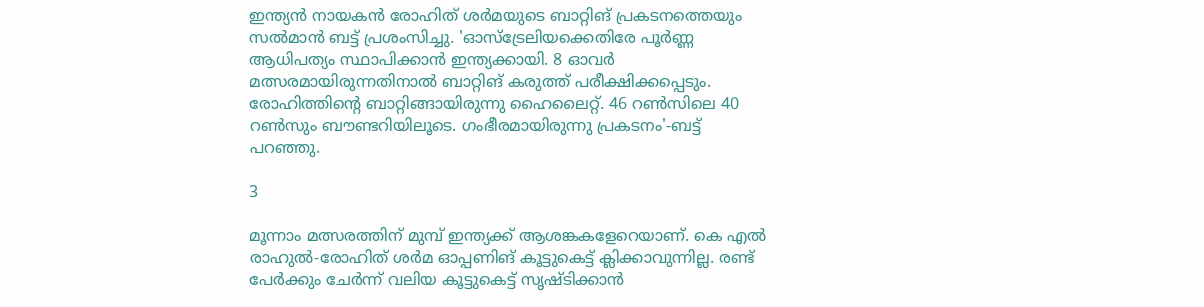ഇന്ത്യന്‍ നായകന്‍ രോഹിത് ശര്‍മയുടെ ബാറ്റിങ് പ്രകടനത്തെയും സല്‍മാന്‍ ബട്ട് പ്രശംസിച്ചു. 'ഓസ്‌ട്രേലിയക്കെതിരേ പൂര്‍ണ്ണ ആധിപത്യം സ്ഥാപിക്കാന്‍ ഇന്ത്യക്കായി. 8 ഓവര്‍ മത്സരമായിരുന്നതിനാല്‍ ബാറ്റിങ് കരുത്ത് പരീക്ഷിക്കപ്പെടും. രോഹിത്തിന്റെ ബാറ്റിങ്ങായിരുന്നു ഹൈലൈറ്റ്. 46 റണ്‍സിലെ 40 റണ്‍സും ബൗണ്ടറിയിലൂടെ. ഗംഭീരമായിരുന്നു പ്രകടനം'-ബട്ട് പറഞ്ഞു.

3

മൂന്നാം മത്സരത്തിന് മുമ്പ് ഇന്ത്യക്ക് ആശങ്കകളേറെയാണ്. കെ എല്‍ രാഹുല്‍-രോഹിത് ശര്‍മ ഓപ്പണിങ് കൂട്ടുകെട്ട് ക്ലിക്കാവുന്നില്ല. രണ്ട് പേര്‍ക്കും ചേര്‍ന്ന് വലിയ കൂട്ടുകെട്ട് സൃഷ്ടിക്കാന്‍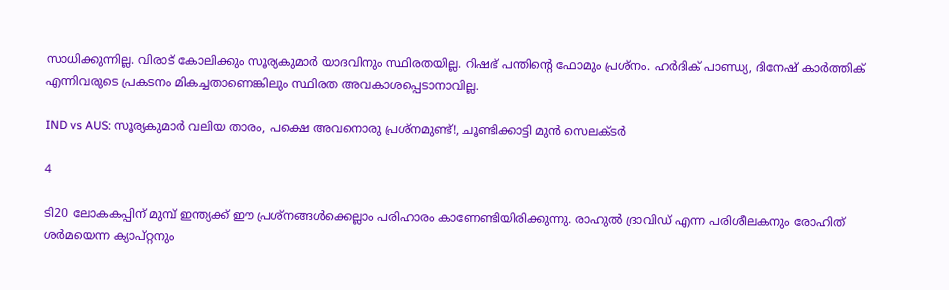സാധിക്കുന്നില്ല. വിരാട് കോലിക്കും സൂര്യകുമാര്‍ യാദവിനും സ്ഥിരതയില്ല. റിഷഭ് പന്തിന്റെ ഫോമും പ്രശ്‌നം. ഹര്‍ദിക് പാണ്ഡ്യ, ദിനേഷ് കാര്‍ത്തിക് എന്നിവരുടെ പ്രകടനം മികച്ചതാണെങ്കിലും സ്ഥിരത അവകാശപ്പെടാനാവില്ല.

IND vs AUS: സൂര്യകുമാര്‍ വലിയ താരം, പക്ഷെ അവനൊരു പ്രശ്‌നമുണ്ട്!, ചൂണ്ടിക്കാട്ടി മുന്‍ സെലക്ടര്‍

4

ടി20 ലോകകപ്പിന് മുമ്പ് ഇന്ത്യക്ക് ഈ പ്രശ്‌നങ്ങള്‍ക്കെല്ലാം പരിഹാരം കാണേണ്ടിയിരിക്കുന്നു. രാഹുല്‍ ദ്രാവിഡ് എന്ന പരിശീലകനും രോഹിത് ശര്‍മയെന്ന ക്യാപ്റ്റനും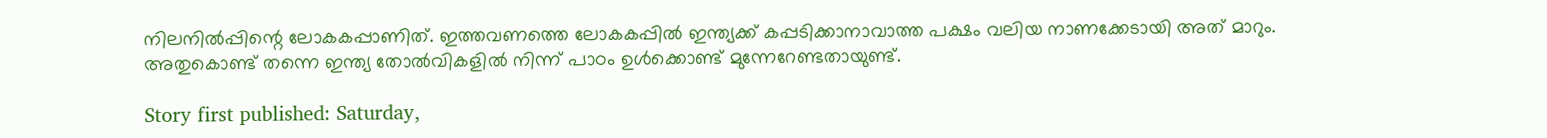നിലനില്‍പ്പിന്റെ ലോകകപ്പാണിത്. ഇത്തവണത്തെ ലോകകപ്പില്‍ ഇന്ത്യക്ക് കപ്പടിക്കാനാവാത്ത പക്ഷം വലിയ നാണക്കേടായി അത് മാറും. അതുകൊണ്ട് തന്നെ ഇന്ത്യ തോല്‍വികളില്‍ നിന്ന് പാഠം ഉള്‍ക്കൊണ്ട് മുന്നേറേണ്ടതായുണ്ട്.

Story first published: Saturday,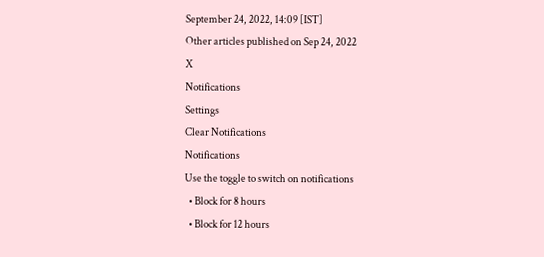September 24, 2022, 14:09 [IST]
Other articles published on Sep 24, 2022
X
Notifications
Settings
Clear Notifications
Notifications
Use the toggle to switch on notifications
  • Block for 8 hours
  • Block for 12 hours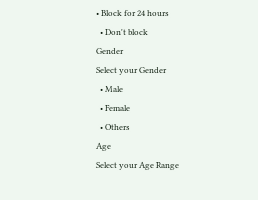• Block for 24 hours
  • Don't block
Gender
Select your Gender
  • Male
  • Female
  • Others
Age
Select your Age Range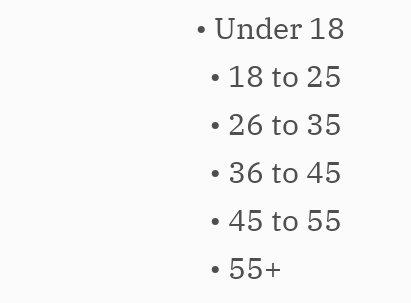• Under 18
  • 18 to 25
  • 26 to 35
  • 36 to 45
  • 45 to 55
  • 55+